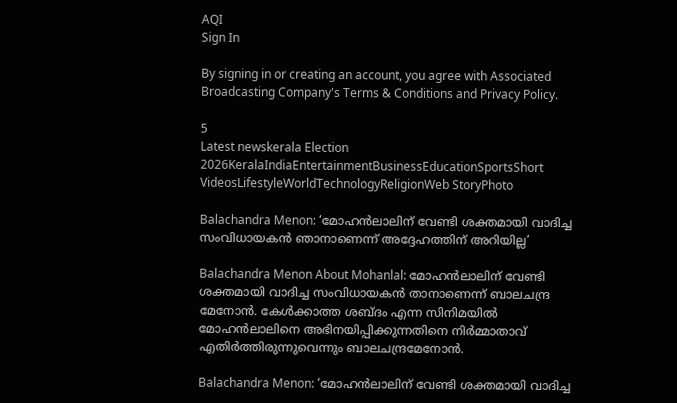AQI
Sign In

By signing in or creating an account, you agree with Associated Broadcasting Company's Terms & Conditions and Privacy Policy.

5
Latest newskerala Election 2026KeralaIndiaEntertainmentBusinessEducationSportsShort VideosLifestyleWorldTechnologyReligionWeb StoryPhoto

Balachandra Menon: ‘മോഹന്‍ലാലിന് വേണ്ടി ശക്തമായി വാദിച്ച സംവിധായകന്‍ ഞാനാണെന്ന്‌ അദ്ദേഹത്തിന് അറിയില്ല’

Balachandra Menon About Mohanlal: മോഹന്‍ലാലിന് വേണ്ടി ശക്തമായി വാദിച്ച സംവിധായകന്‍ താനാണെന്ന് ബാലചന്ദ്ര മേനോന്‍. കേള്‍ക്കാത്ത ശബ്ദം എന്ന സിനിമയില്‍ മോഹന്‍ലാലിനെ അഭിനയിപ്പിക്കുന്നതിനെ നിര്‍മ്മാതാവ് എതിര്‍ത്തിരുന്നുവെന്നും ബാലചന്ദ്രമേനോന്‍.

Balachandra Menon: ‘മോഹന്‍ലാലിന് വേണ്ടി ശക്തമായി വാദിച്ച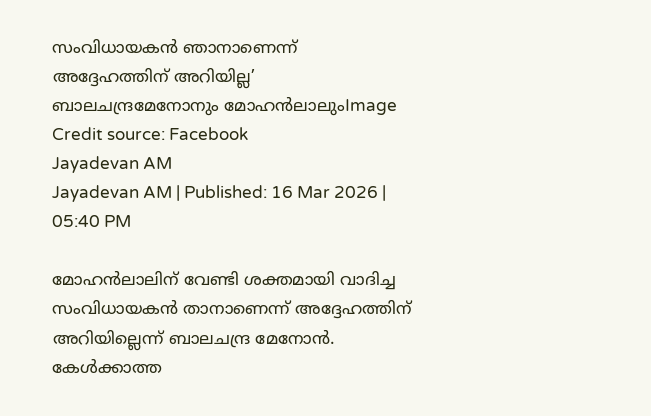സംവിധായകന്‍ ഞാനാണെന്ന്‌ അദ്ദേഹത്തിന് അറിയില്ല’
ബാലചന്ദ്രമേനോനും മോഹൻലാലുംImage Credit source: Facebook
Jayadevan AM
Jayadevan AM | Published: 16 Mar 2026 | 05:40 PM

മോഹന്‍ലാലിന് വേണ്ടി ശക്തമായി വാദിച്ച സംവിധായകന്‍ താനാണെന്ന് അദ്ദേഹത്തിന് അറിയില്ലെന്ന് ബാലചന്ദ്ര മേനോന്‍. കേള്‍ക്കാത്ത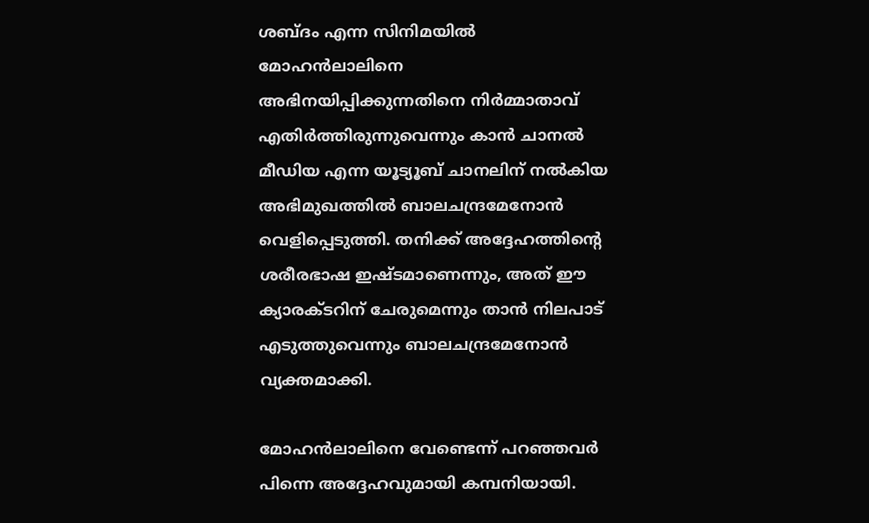ശബ്ദം എന്ന സിനിമയില്‍ മോഹന്‍ലാലിനെ അഭിനയിപ്പിക്കുന്നതിനെ നിര്‍മ്മാതാവ് എതിര്‍ത്തിരുന്നുവെന്നും കാന്‍ ചാനല്‍ മീഡിയ എന്ന യൂട്യൂബ് ചാനലിന് നല്‍കിയ അഭിമുഖത്തില്‍ ബാലചന്ദ്രമേനോന്‍ വെളിപ്പെടുത്തി. തനിക്ക് അദ്ദേഹത്തിന്റെ ശരീരഭാഷ ഇഷ്ടമാണെന്നും, അത് ഈ ക്യാരക്ടറിന് ചേരുമെന്നും താന്‍ നിലപാട് എടുത്തുവെന്നും ബാലചന്ദ്രമേനോന്‍ വ്യക്തമാക്കി.

മോഹന്‍ലാലിനെ വേണ്ടെന്ന് പറഞ്ഞവര്‍ പിന്നെ അദ്ദേഹവുമായി കമ്പനിയായി.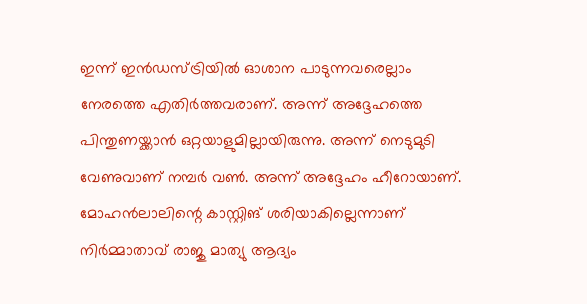ഇന്ന് ഇന്‍ഡസ്ട്രിയില്‍ ഓശാന പാടുന്നവരെല്ലാം നേരത്തെ എതിര്‍ത്തവരാണ്. അന്ന് അദ്ദേഹത്തെ പിന്തുണയ്ക്കാന്‍ ഒറ്റയാളുമില്ലായിരുന്നു. അന്ന് നെടുമുടി വേണുവാണ് നമ്പര്‍ വണ്‍. അന്ന് അദ്ദേഹം ഹീറോയാണ്. മോഹന്‍ലാലിന്റെ കാസ്റ്റിങ് ശരിയാകില്ലെന്നാണ് നിര്‍മ്മാതാവ് രാജു മാത്യു ആദ്യം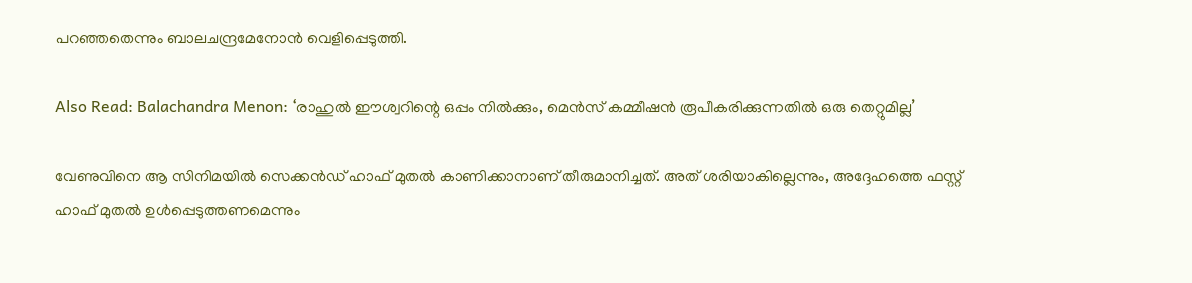പറഞ്ഞതെന്നും ബാലചന്ദ്രമേനോന്‍ വെളിപ്പെടുത്തി.

Also Read: Balachandra Menon: ‘രാഹുല്‍ ഈശ്വറിന്റെ ഒപ്പം നില്‍ക്കും, മെന്‍സ് കമ്മീഷന്‍ രൂപീകരിക്കുന്നതില്‍ ഒരു തെറ്റുമില്ല’

വേണുവിനെ ആ സിനിമയില്‍ സെക്കന്‍ഡ് ഹാഫ് മുതല്‍ കാണിക്കാനാണ് തീരുമാനിച്ചത്. അത് ശരിയാകില്ലെന്നും, അദ്ദേഹത്തെ ഫസ്റ്റ് ഹാഫ് മുതല്‍ ഉള്‍പ്പെടുത്തണമെന്നും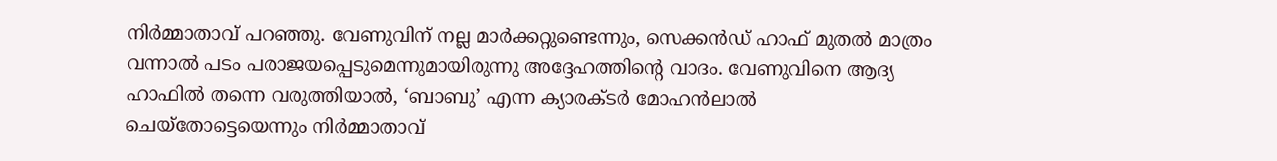നിര്‍മ്മാതാവ് പറഞ്ഞു. വേണുവിന് നല്ല മാര്‍ക്കറ്റുണ്ടെന്നും, സെക്കന്‍ഡ് ഹാഫ് മുതല്‍ മാത്രം വന്നാല്‍ പടം പരാജയപ്പെടുമെന്നുമായിരുന്നു അദ്ദേഹത്തിന്റെ വാദം. വേണുവിനെ ആദ്യ ഹാഫില്‍ തന്നെ വരുത്തിയാല്‍, ‘ബാബു’ എന്ന ക്യാരക്ടര്‍ മോഹന്‍ലാല്‍ ചെയ്‌തോട്ടെയെന്നും നിര്‍മ്മാതാവ്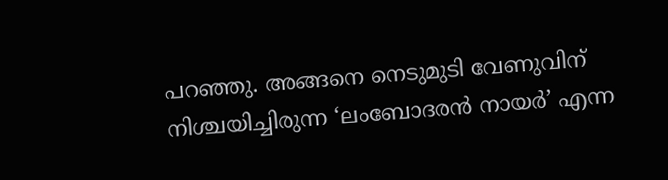പറഞ്ഞു. അങ്ങനെ നെടുമുടി വേണുവിന് നിശ്ചയിച്ചിരുന്ന ‘ലംബോദരന്‍ നായര്‍’ എന്ന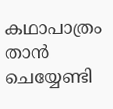കഥാപാത്രം താന്‍ ചെയ്യേണ്ടി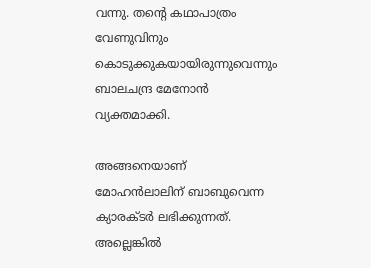വന്നു. തന്റെ കഥാപാത്രം വേണുവിനും കൊടുക്കുകയായിരുന്നുവെന്നും ബാലചന്ദ്ര മേനോന്‍ വ്യക്തമാക്കി.

അങ്ങനെയാണ് മോഹന്‍ലാലിന് ബാബുവെന്ന ക്യാരക്ടര്‍ ലഭിക്കുന്നത്. അല്ലെങ്കില്‍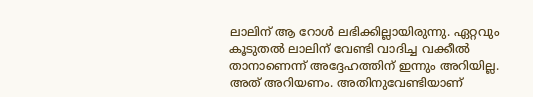ലാലിന് ആ റോള്‍ ലഭിക്കില്ലായിരുന്നു. ഏറ്റവും കൂടുതല്‍ ലാലിന് വേണ്ടി വാദിച്ച വക്കീല്‍ താനാണെന്ന് അദ്ദേഹത്തിന് ഇന്നും അറിയില്ല. അത് അറിയണം. അതിനുവേണ്ടിയാണ്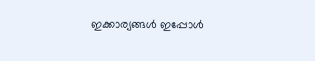ഇക്കാര്യങ്ങള്‍ ഇപ്പോള്‍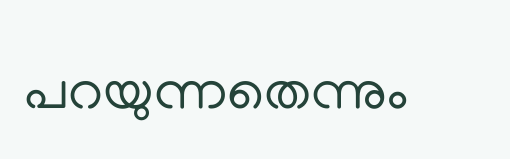പറയുന്നതെന്നും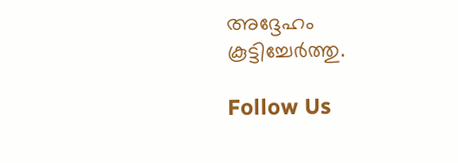അദ്ദേഹം കൂട്ടിച്ചേര്‍ത്തു.

Follow Us